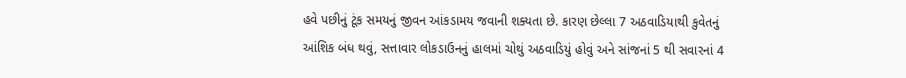હવે પછીનું ટૂંક સમયનું જીવન આંકડામય જવાની શક્યતા છે. કારણ છેલ્લા 7 અઠવાડિયાથી કુવેતનું આંશિક બંધ થવું, સત્તાવાર લોકડાઉનનું હાલમાં ચોથું અઠવાડિયું હોવું અને સાંજનાં 5 થી સવારનાં 4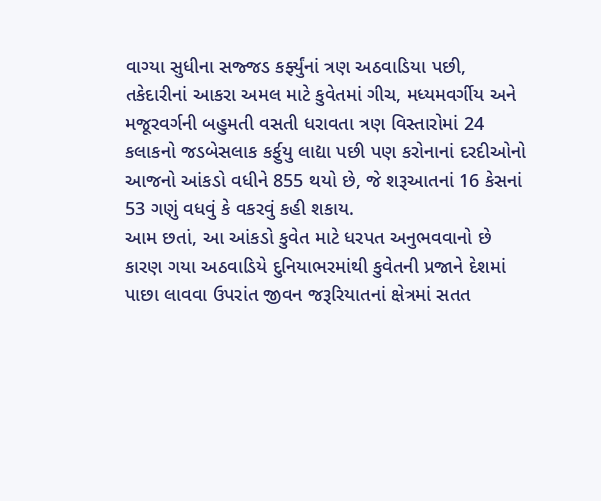વાગ્યા સુધીના સજ્જડ કર્ફ્યુંનાં ત્રણ અઠવાડિયા પછી, તકેદારીનાં આકરા અમલ માટે કુવેતમાં ગીચ, મધ્યમવર્ગીય અને મજૂરવર્ગની બહુમતી વસતી ધરાવતા ત્રણ વિસ્તારોમાં 24 કલાકનો જડબેસલાક કર્ફુયુ લાદ્યા પછી પણ કરોનાનાં દરદીઓનો આજનો આંકડો વધીને 855 થયો છે, જે શરૂઆતનાં 16 કેસનાં 53 ગણું વધવું કે વકરવું કહી શકાય.
આમ છતાં, આ આંકડો કુવેત માટે ધરપત અનુભવવાનો છે કારણ ગયા અઠવાડિયે દુનિયાભરમાંથી કુવેતની પ્રજાને દેશમાં પાછા લાવવા ઉપરાંત જીવન જરૂરિયાતનાં ક્ષેત્રમાં સતત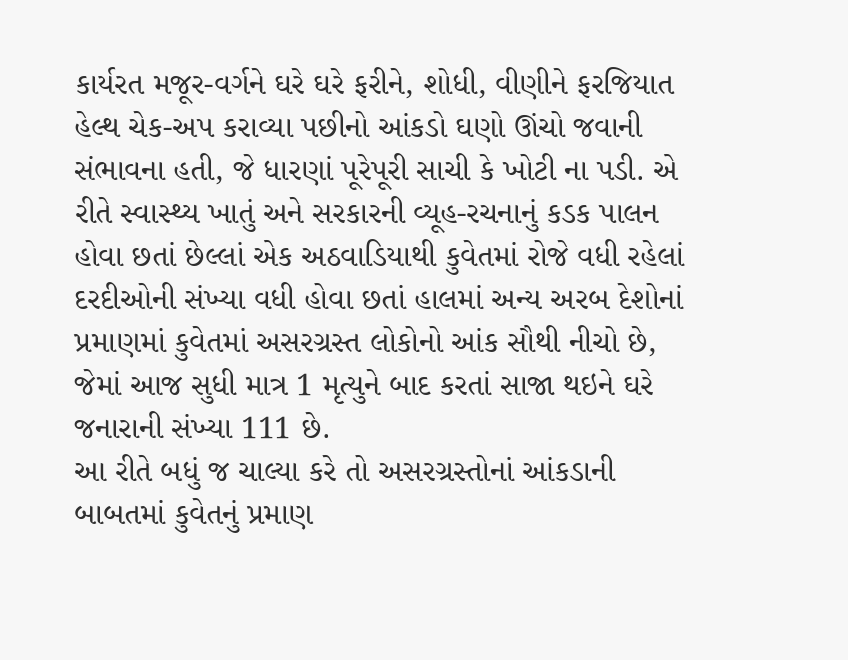કાર્યરત મજૂર-વર્ગને ઘરે ઘરે ફરીને, શોધી, વીણીને ફરજિયાત હેલ્થ ચેક-અપ કરાવ્યા પછીનો આંકડો ઘણો ઊંચો જવાની સંભાવના હતી, જે ધારણાં પૂરેપૂરી સાચી કે ખોટી ના પડી. એ રીતે સ્વાસ્થ્ય ખાતું અને સરકારની વ્યૂહ-રચનાનું કડક પાલન હોવા છતાં છેલ્લાં એક અઠવાડિયાથી કુવેતમાં રોજે વધી રહેલાં દરદીઓની સંખ્યા વધી હોવા છતાં હાલમાં અન્ય અરબ દેશોનાં પ્રમાણમાં કુવેતમાં અસરગ્રસ્ત લોકોનો આંક સૌથી નીચો છે, જેમાં આજ સુધી માત્ર 1 મૃત્યુને બાદ કરતાં સાજા થઇને ઘરે જનારાની સંખ્યા 111 છે.
આ રીતે બધું જ ચાલ્યા કરે તો અસરગ્રસ્તોનાં આંકડાની બાબતમાં કુવેતનું પ્રમાણ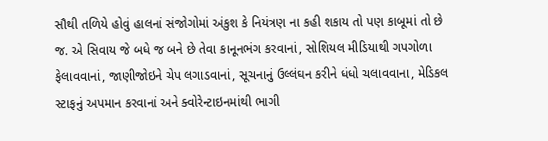સૌથી તળિયે હોવું હાલનાં સંજોગોમાં અંકુશ કે નિયંત્રણ ના કહી શકાય તો પણ કાબૂમાં તો છે જ. એ સિવાય જે બધે જ બને છે તેવા કાનૂનભંગ કરવાનાં, સોશિયલ મીડિયાથી ગપગોળા ફેલાવવાનાં, જાણીજોઇને ચેપ લગાડવાનાં, સૂચનાનું ઉલ્લંઘન કરીને ધંધો ચલાવવાના, મેડિકલ સ્ટાફનું અપમાન કરવાનાં અને ક્વોરેન્ટાઇનમાંથી ભાગી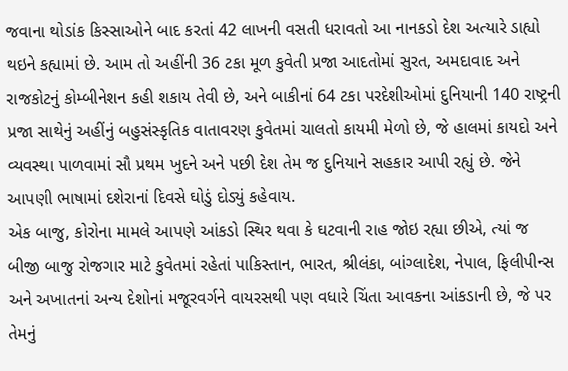જવાના થોડાંક કિસ્સાઓને બાદ કરતાં 42 લાખની વસતી ધરાવતો આ નાનકડો દેશ અત્યારે ડાહ્યો થઇને કહ્યામાં છે. આમ તો અહીંની 36 ટકા મૂળ કુવેતી પ્રજા આદતોમાં સુરત, અમદાવાદ અને રાજકોટનું કોમ્બીનેશન કહી શકાય તેવી છે, અને બાકીનાં 64 ટકા પરદેશીઓમાં દુનિયાની 140 રાષ્ટ્રની પ્રજા સાથેનું અહીંનું બહુસંસ્કૃતિક વાતાવરણ કુવેતમાં ચાલતો કાયમી મેળો છે, જે હાલમાં કાયદો અને વ્યવસ્થા પાળવામાં સૌ પ્રથમ ખુદને અને પછી દેશ તેમ જ દુનિયાને સહકાર આપી રહ્યું છે. જેને આપણી ભાષામાં દશેરાનાં દિવસે ઘોડું દોડ્યું કહેવાય.
એક બાજુ, કોરોના મામલે આપણે આંકડો સ્થિર થવા કે ઘટવાની રાહ જોઇ રહ્યા છીએ, ત્યાં જ બીજી બાજુ રોજગાર માટે કુવેતમાં રહેતાં પાકિસ્તાન, ભારત, શ્રીલંકા, બાંગ્લાદેશ, નેપાલ, ફિલીપીન્સ અને અખાતનાં અન્ય દેશોનાં મજૂરવર્ગને વાયરસથી પણ વધારે ચિંતા આવકના આંકડાની છે, જે પર તેમનું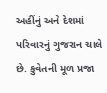અહીંનું અને દેશમાં પરિવારનું ગુજરાન ચાલે છે. કુવેતની મૂળ પ્રજા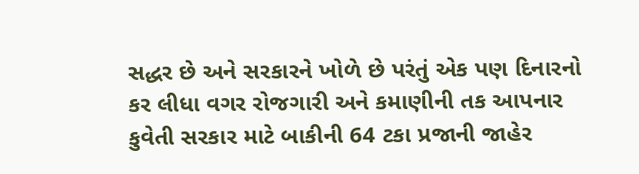સદ્ધર છે અને સરકારને ખોળે છે પરંતું એક પણ દિનારનો કર લીધા વગર રોજગારી અને કમાણીની તક આપનાર કુવેતી સરકાર માટે બાકીની 64 ટકા પ્રજાની જાહેર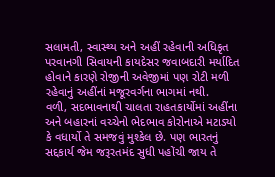સલામતી, સ્વાસ્થ્ય અને અહીં રહેવાની અધિકૃત પરવાનગી સિવાયની કાયદેસર જવાબદારી મર્યાદિત હોવાને કારણે રોજીની અવેજીમાં પણ રોટી મળી રહેવાનું અહીંનાં મજૂરવર્ગના ભાગમાં નથી.
વળી, સદભાવનાથી ચાલતા રાહતકાર્યોમાં અહીંના અને બહારનાં વચ્ચેનો ભેદભાવ કોરોનાએ મટાડ્યો કે વધાર્યો તે સમજવું મુશ્કેલ છે. પણ ભારતનું સદ્દકાર્ય જેમ જરૂરતમંદ સુધી પહોંચી જાય તે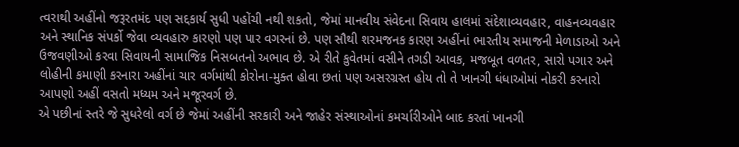ત્વરાથી અહીંનો જરૂરતમંદ પણ સદ્દકાર્ય સુધી પહોંચી નથી શકતો, જેમાં માનવીય સંવેદના સિવાય હાલમાં સંદેશાવ્યવહાર, વાહનવ્યવહાર અને સ્થાનિક સંપર્કો જેવા વ્યવહારુ કારણો પણ પાર વગરનાં છે. પણ સૌથી શરમજનક કારણ અહીંનાં ભારતીય સમાજની મેળાડાઓ અને ઉજવણીઓ કરવા સિવાયની સામાજિક નિસબતનો અભાવ છે. એ રીતે કુવેતમાં વસીને તગડી આવક, મજબૂત વળતર, સારો પગાર અને લોહીની કમાણી કરનારા અહીંનાં ચાર વર્ગમાંથી કોરોના-મુક્ત હોવા છતાં પણ અસરગ્રસ્ત હોય તો તે ખાનગી ધંધાઓમાં નોકરી કરનારો આપણો અહીં વસતો મધ્યમ અને મજૂરવર્ગ છે.
એ પછીનાં સ્તરે જે સુધરેલો વર્ગ છે જેમાં અહીંની સરકારી અને જાહેર સંસ્થાઓનાં કમર્ચારીઓને બાદ કરતાં ખાનગી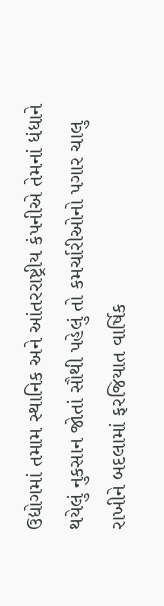ઉદ્યોગમાં તમામ સ્થાનિક અને આંતરરાષ્ટ્રીય કંપનીએ તેમનાં ધંધાને થયેલું નુકસાન જોતાં સૌથી પહેલું તો કમર્ચારીઓનો પગાર ચાલુ રાખીને બદલામાં ફરજિયાત વાર્ષિક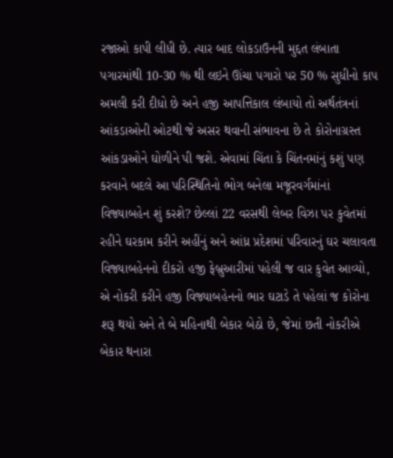રજાઓ કાપી લીધી છે. ત્યાર બાદ લોકડાઉનની મુદ્દત લંબાતા પગારમાંથી 10-30 % થી લઇને ઊંચા પગારો પર 50 % સુધીનો કાપ અમલી કરી દીધો છે અને હજી આપત્તિકાલ લંબાયો તો અર્થતંત્રનાં આંકડાઓની ઓટથી જે અસર થવાની સંભાવના છે તે કોરોનાગ્રસ્ત આંકડાઓને ઘોળીને પી જશે. એવામાં ચિંતા કે ચિંતનમાંનું કશું પણ કરવાને બદલે આ પરિસ્થિતિનો ભોગ બનેલા મજૂરવર્ગમાંનાં વિજ્યાબહેન શું કરશે? છેલ્લાં 22 વરસથી લેબર વિઝા પર કુવેતમાં રહીને ઘરકામ કરીને અહીંનું અને આંધ્ર પ્રદેશમાં પરિવારનું ઘર ચલાવતા વિજ્યાબહેનનો દીકરો હજી ફેબ્રુઆરીમાં પહેલી જ વાર કુવેત આવ્યો, એ નોકરી કરીને હજી વિજ્યાબહેનનો ભાર ઘટાડે તે પહેલાં જ કોરોના શરૂ થયો અને તે બે મહિનાથી બેકાર બેઠો છે, જેમાં છતી નોકરીએ બેકાર થનારા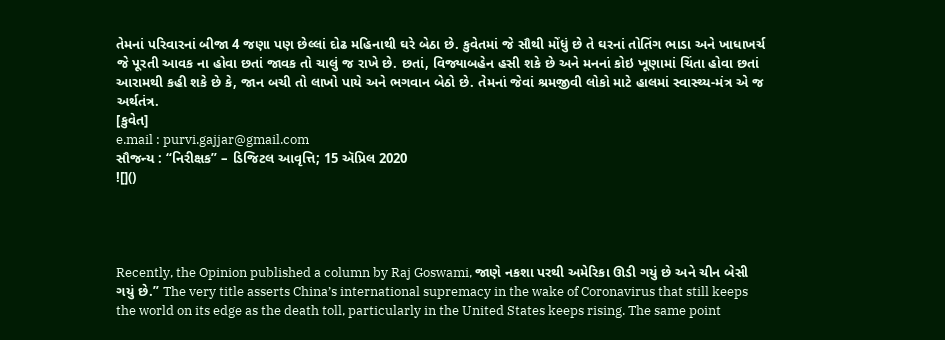તેમનાં પરિવારનાં બીજા 4 જણા પણ છેલ્લાં દોઢ મહિનાથી ઘરે બેઠા છે. કુવેતમાં જે સૌથી મોંધું છે તે ઘરનાં તોતિંગ ભાડા અને ખાધાખર્ચ જે પૂરતી આવક ના હોવા છતાં જાવક તો ચાલું જ રાખે છે. છતાં, વિજ્યાબહેન હસી શકે છે અને મનનાં કોઇ ખૂણામાં ચિંતા હોવા છતાં આરામથી કહી શકે છે કે, જાન બચી તો લાખો પાયે અને ભગવાન બેઠો છે. તેમનાં જેવાં શ્રમજીવી લોકો માટે હાલમાં સ્વાસ્થ્ય-મંત્ર એ જ અર્થતંત્ર.
[કુવેત]
e.mail : purvi.gajjar@gmail.com
સૌજન્ય : “નિરીક્ષક” – ડિજિટલ આવૃત્તિ; 15 ઍપ્રિલ 2020
![]()




Recently, the Opinion published a column by Raj Goswami, જાણે નકશા પરથી અમેરિકા ઊડી ગયું છે અને ચીન બેસી ગયું છે.” The very title asserts China’s international supremacy in the wake of Coronavirus that still keeps the world on its edge as the death toll, particularly in the United States keeps rising. The same point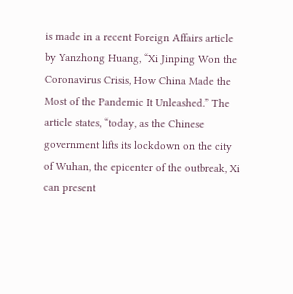is made in a recent Foreign Affairs article by Yanzhong Huang, “Xi Jinping Won the Coronavirus Crisis, How China Made the Most of the Pandemic It Unleashed.” The article states, “today, as the Chinese government lifts its lockdown on the city of Wuhan, the epicenter of the outbreak, Xi can present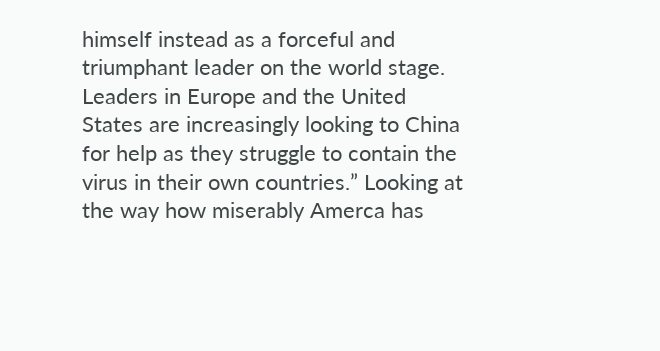himself instead as a forceful and triumphant leader on the world stage. Leaders in Europe and the United States are increasingly looking to China for help as they struggle to contain the virus in their own countries.” Looking at the way how miserably Amerca has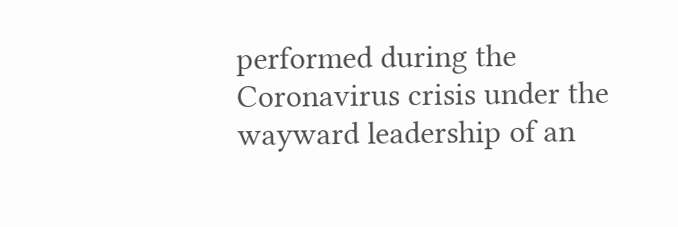performed during the Coronavirus crisis under the wayward leadership of an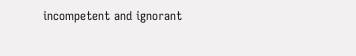incompetent and ignorant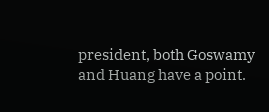president, both Goswamy and Huang have a point.